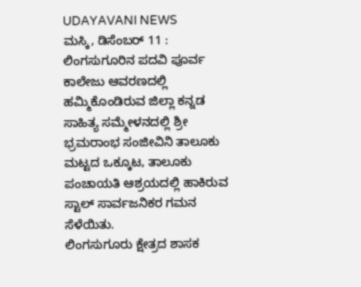UDAYAVANI NEWS
ಮಸ್ಕಿ, ಡಿಸೆಂಬರ್ 11 : ಲಿಂಗಸುಗೂರಿನ ಪದವಿ ಪೂರ್ವ ಕಾಲೇಜು ಆವರಣದಲ್ಲಿ ಹಮ್ಮಿಕೊಂಡಿರುವ ಜಿಲ್ಲಾ ಕನ್ನಡ ಸಾಹಿತ್ಯ ಸಮ್ಮೇಳನದಲ್ಲಿ ಶ್ರೀ ಭ್ರಮರಾಂಭ ಸಂಜೀವಿನಿ ತಾಲೂಕು ಮಟ್ಟದ ಒಕ್ಕೂಟ, ತಾಲೂಕು ಪಂಚಾಯತಿ ಆಶ್ರಯದಲ್ಲಿ ಹಾಕಿರುವ ಸ್ಟಾಲ್ ಸಾರ್ವಜನಿಕರ ಗಮನ ಸೆಳೆಯಿತು.
ಲಿಂಗಸುಗೂರು ಕ್ಷೇತ್ರದ ಶಾಸಕ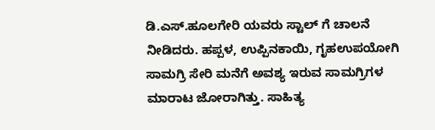ಡಿ.ಎಸ್.ಹೂಲಗೇರಿ ಯವರು ಸ್ಟಾಲ್ ಗೆ ಚಾಲನೆ ನೀಡಿದರು. ಹಪ್ಪಳ, ಉಪ್ಪಿನಕಾಯಿ, ಗೃಹಉಪಯೋಗಿ ಸಾಮಗ್ರಿ ಸೇರಿ ಮನೆಗೆ ಅವಶ್ಯ ಇರುವ ಸಾಮಗ್ರಿಗಳ ಮಾರಾಟ ಜೋರಾಗಿತ್ತು. ಸಾಹಿತ್ಯ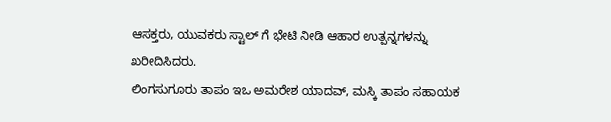ಆಸಕ್ತರು, ಯುವಕರು ಸ್ಟಾಲ್ ಗೆ ಭೇಟಿ ನೀಡಿ ಆಹಾರ ಉತ್ಪನ್ನಗಳನ್ನು ಖರೀದಿಸಿದರು.
ಲಿಂಗಸುಗೂರು ತಾಪಂ ಇಒ ಅಮರೇಶ ಯಾದವ್, ಮಸ್ಕಿ ತಾಪಂ ಸಹಾಯಕ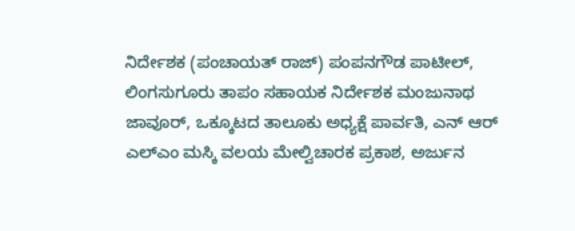ನಿರ್ದೇಶಕ (ಪಂಚಾಯತ್ ರಾಜ್) ಪಂಪನಗೌಡ ಪಾಟೀಲ್, ಲಿಂಗಸುಗೂರು ತಾಪಂ ಸಹಾಯಕ ನಿರ್ದೇಶಕ ಮಂಜುನಾಥ ಜಾವೂರ್, ಒಕ್ಕೂಟದ ತಾಲೂಕು ಅಧ್ಯಕ್ಷೆ ಪಾರ್ವತಿ, ಎನ್ ಆರ್ ಎಲ್ಎಂ ಮಸ್ಕಿ ವಲಯ ಮೇಲ್ವಿಚಾರಕ ಪ್ರಕಾಶ, ಅರ್ಜುನ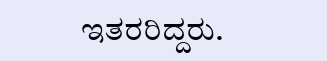ಇತರರಿದ್ದರು.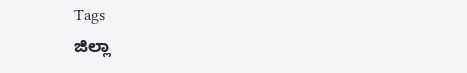Tags
ಜಿಲ್ಲಾ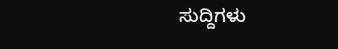ಸುದ್ದಿಗಳು